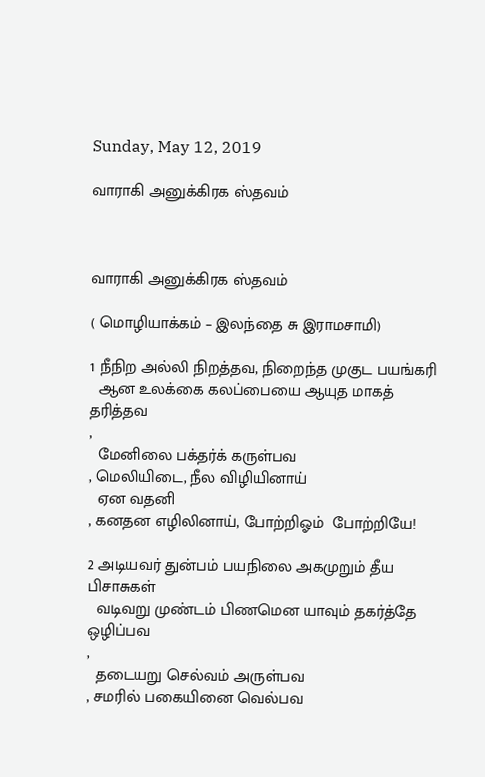Sunday, May 12, 2019

வாராகி அனுக்கிரக ஸ்தவம்



வாராகி அனுக்கிரக ஸ்தவம்

( மொழியாக்கம் – இலந்தை சு இராமசாமி)

1 நீநிற அல்லி நிறத்தவ, நிறைந்த முகுட பயங்கரி
  ஆன உலக்கை கலப்பையை ஆயுத மாகத் தரித்தவ
,
  மேனிலை பக்தர்க் கருள்பவ
, மெலியிடை, நீல விழியினாய்
  ஏன வதனி
, கனதன எழிலினாய், போற்றிஓம்  போற்றியே!

2 அடியவர் துன்பம் பயநிலை அகமுறும் தீய பிசாசுகள்
  வடிவறு முண்டம் பிணமென யாவும் தகர்த்தே ஒழிப்பவ
,
  தடையறு செல்வம் அருள்பவ
, சமரில் பகையினை வெல்பவ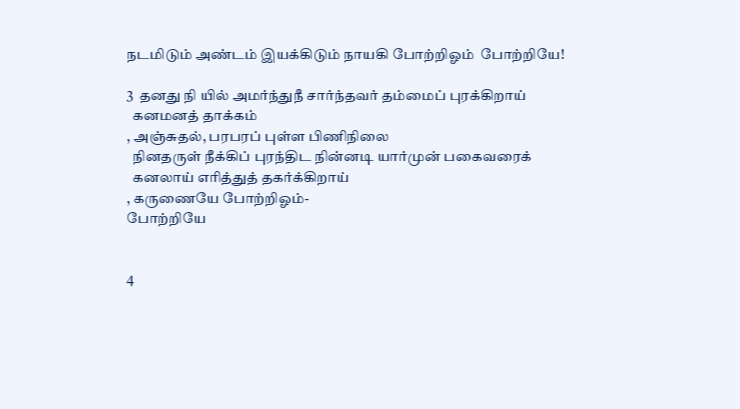நடமிடும் அண்டம் இயக்கிடும் நாயகி போற்றிஓம்  போற்றியே!

3  தனது நி யில் அமர்ந்துநீ சார்ந்தவர் தம்மைப் புரக்கிறாய்
  கனமனத் தாக்கம்
, அஞ்சுதல், பரபரப் புள்ள பிணிநிலை
  நினதருள் நீக்கிப் புரந்திட நின்னடி யார்முன் பகைவரைக்
  கனலாய் எரித்துத் தகர்க்கிறாய்
, கருணையே போற்றிஓம்-
போற்றியே


4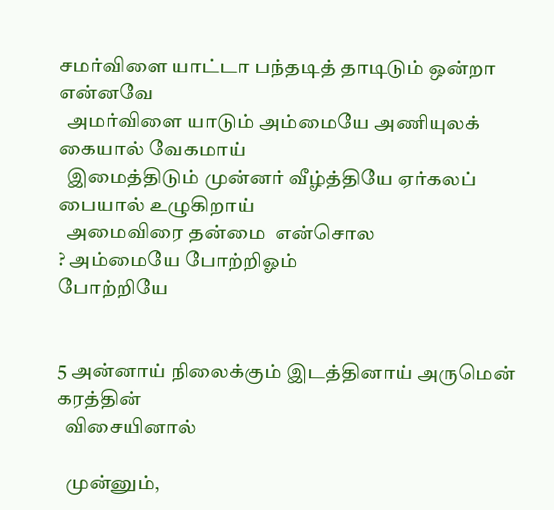சமர்விளை யாட்டா பந்தடித் தாடிடும் ஒன்றா என்னவே
  அமர்விளை யாடும் அம்மையே அணியுலக் கையால் வேகமாய்
  இமைத்திடும் முன்னர் வீழ்த்தியே ஏர்கலப் பையால் உழுகிறாய்
  அமைவிரை தன்மை  என்சொல
? அம்மையே போற்றிஓம்
போற்றியே


5 அன்னாய் நிலைக்கும் இடத்தினாய் அருமென் கரத்தின்
  விசையினால்

  முன்னும்,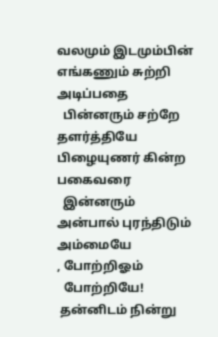வலமும் இடமும்பின் எங்கணும் சுற்றி அடிப்பதை
  பின்னரும் சற்றே தளர்த்தியே பிழையுணர் கின்ற பகைவரை
  இன்னரும் அன்பால் புரந்திடும் அம்மையே
, போற்றிஓம்
  போற்றியே!
 தன்னிடம் நின்று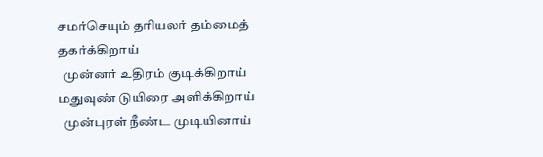சமர்செயும் தரியலர் தம்மைத் தகர்க்கிறாய்
  முன்னர் உதிரம் குடிக்கிறாய் மதுவுண் டுயிரை அளிக்கிறாய்
  முன்புரள் நீண்ட முடியினாய்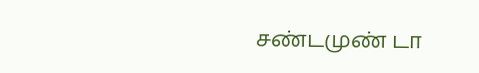சண்டமுண் டா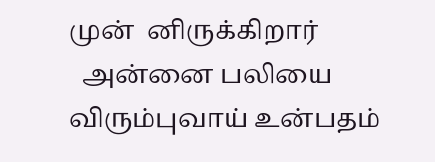முன்  னிருக்கிறார்
  அன்னை பலியை விரும்புவாய் உன்பதம்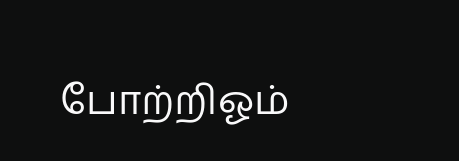போற்றிஓம்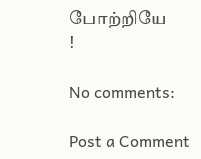போற்றியே
!

No comments:

Post a Comment